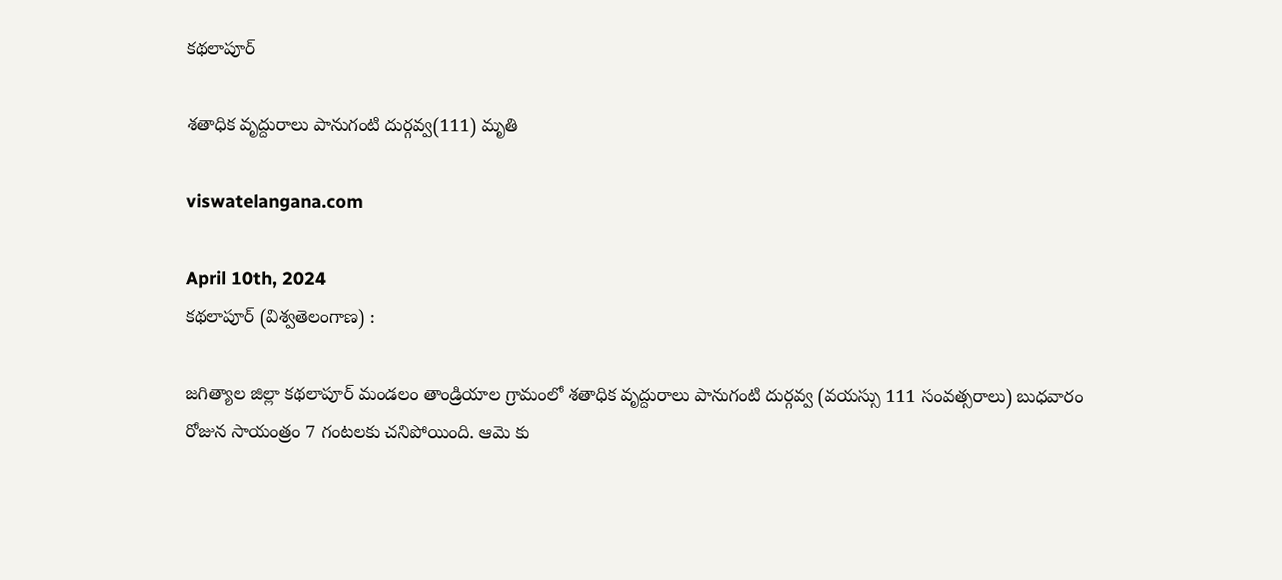కథలాపూర్

శతాధిక వృద్దురాలు పానుగంటి దుర్గవ్వ(111) మృతి

viswatelangana.com

April 10th, 2024
కథలాపూర్ (విశ్వతెలంగాణ) :

జగిత్యాల జిల్లా కథలాపూర్ మండలం తాండ్రియాల గ్రామంలో శతాధిక వృద్దురాలు పానుగంటి దుర్గవ్వ (వయస్సు 111 సంవత్సరాలు) బుధవారం రోజున సాయంత్రం 7 గంటలకు చనిపోయింది. ఆమె కు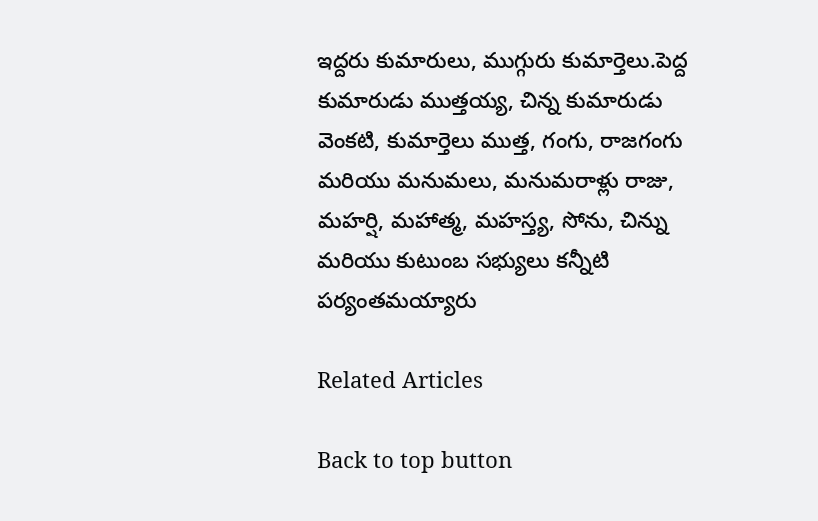ఇద్దరు కుమారులు, ముగ్గురు కుమార్తెలు.పెద్ద కుమారుడు ముత్తయ్య, చిన్న కుమారుడు వెంకటి, కుమార్తెలు ముత్త, గంగు, రాజగంగు మరియు మనుమలు, మనుమరాళ్లు రాజు, మహర్షి, మహాత్మ, మహస్త్య, సోను, చిన్ను మరియు కుటుంబ సభ్యులు కన్నీటి పర్యంతమయ్యారు

Related Articles

Back to top button